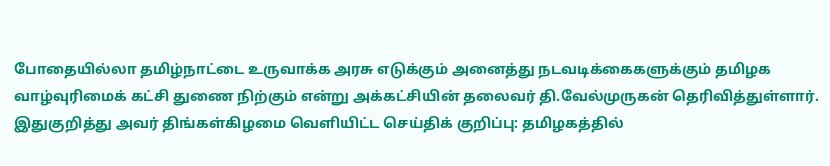போதையில்லா தமிழ்நாட்டை உருவாக்க அரசு எடுக்கும் அனைத்து நடவடிக்கைகளுக்கும் தமிழக வாழ்வுரிமைக் கட்சி துணை நிற்கும் என்று அக்கட்சியின் தலைவர் தி.வேல்முருகன் தெரிவித்துள்ளார்.
இதுகுறித்து அவர் திங்கள்கிழமை வெளியிட்ட செய்திக் குறிப்பு: தமிழகத்தில்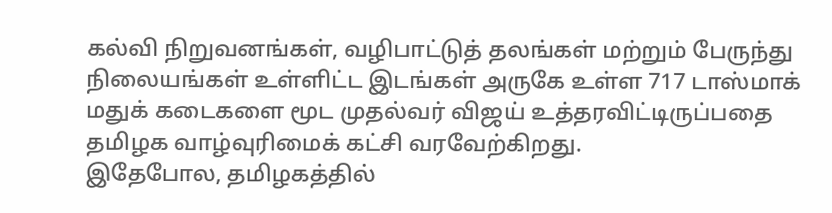கல்வி நிறுவனங்கள், வழிபாட்டுத் தலங்கள் மற்றும் பேருந்து நிலையங்கள் உள்ளிட்ட இடங்கள் அருகே உள்ள 717 டாஸ்மாக் மதுக் கடைகளை மூட முதல்வர் விஜய் உத்தரவிட்டிருப்பதை தமிழக வாழ்வுரிமைக் கட்சி வரவேற்கிறது.
இதேபோல, தமிழகத்தில்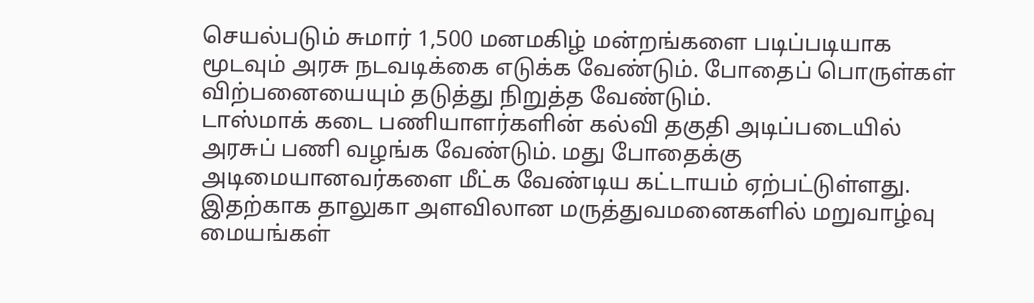செயல்படும் சுமார் 1,500 மனமகிழ் மன்றங்களை படிப்படியாக மூடவும் அரசு நடவடிக்கை எடுக்க வேண்டும். போதைப் பொருள்கள் விற்பனையையும் தடுத்து நிறுத்த வேண்டும்.
டாஸ்மாக் கடை பணியாளர்களின் கல்வி தகுதி அடிப்படையில் அரசுப் பணி வழங்க வேண்டும். மது போதைக்கு அடிமையானவர்களை மீட்க வேண்டிய கட்டாயம் ஏற்பட்டுள்ளது. இதற்காக தாலுகா அளவிலான மருத்துவமனைகளில் மறுவாழ்வு மையங்கள்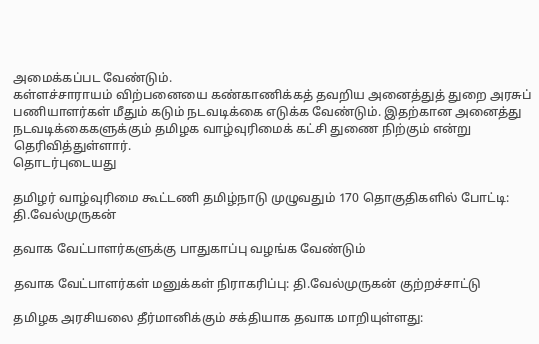அமைக்கப்பட வேண்டும்.
கள்ளச்சாராயம் விற்பனையை கண்காணிக்கத் தவறிய அனைத்துத் துறை அரசுப் பணியாளர்கள் மீதும் கடும் நடவடிக்கை எடுக்க வேண்டும். இதற்கான அனைத்து நடவடிக்கைகளுக்கும் தமிழக வாழ்வுரிமைக் கட்சி துணை நிற்கும் என்று தெரிவித்துள்ளார்.
தொடர்புடையது

தமிழர் வாழ்வுரிமை கூட்டணி தமிழ்நாடு முழுவதும் 170 தொகுதிகளில் போட்டி: தி.வேல்முருகன்

தவாக வேட்பாளர்களுக்கு பாதுகாப்பு வழங்க வேண்டும்

தவாக வேட்பாளர்கள் மனுக்கள் நிராகரிப்பு: தி.வேல்முருகன் குற்றச்சாட்டு

தமிழக அரசியலை தீர்மானிக்கும் சக்தியாக தவாக மாறியுள்ளது: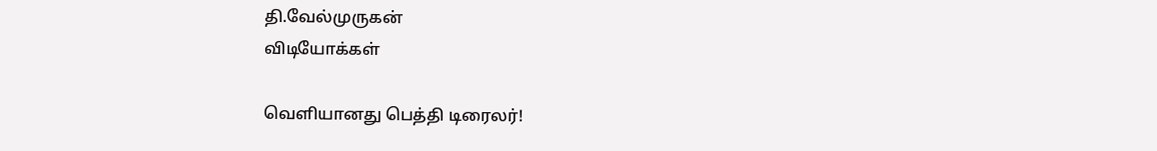தி.வேல்முருகன்
விடியோக்கள்

வெளியானது பெத்தி டிரைலர்!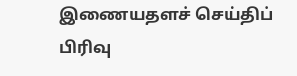இணையதளச் செய்திப் பிரிவு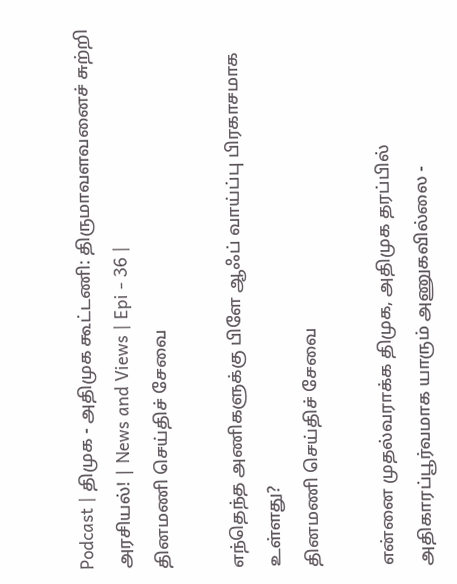Podcast | திமுக - அதிமுக கூட்டணி: திருமாவளவனைச் சுற்றி அரசியல்! | News and Views | Epi - 36 |
தினமணி செய்திச் சேவை

எந்தெந்த அணிகளுக்கு பிளே ஆஃப் வாய்ப்பு பிரகாசமாக உள்ளது?
தினமணி செய்திச் சேவை

என்னை முதல்வராக்க திமுக, அதிமுக தரப்பில் அதிகாரப்பூர்வமாக யாரும் அணுகவில்லை -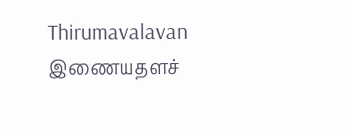Thirumavalavan
இணையதளச்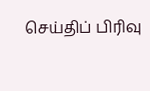செய்திப் பிரிவு